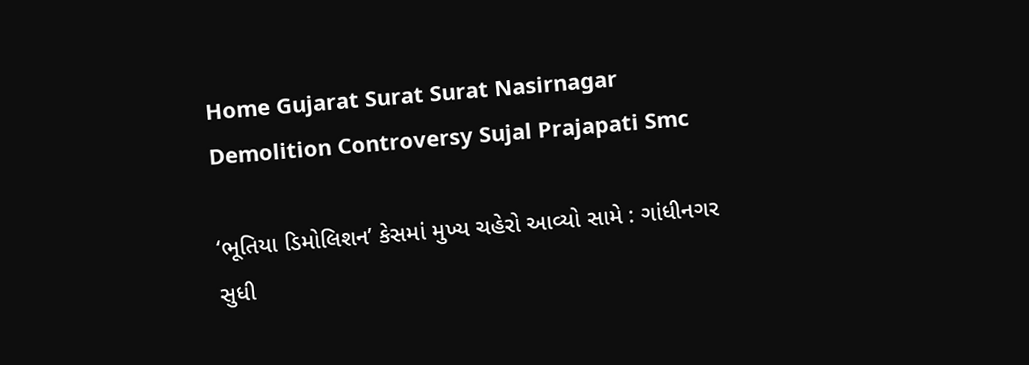Home Gujarat Surat Surat Nasirnagar Demolition Controversy Sujal Prajapati Smc

‘ભૂતિયા ડિમોલિશન’ કેસમાં મુખ્ય ચહેરો આવ્યો સામે : ગાંધીનગર સુધી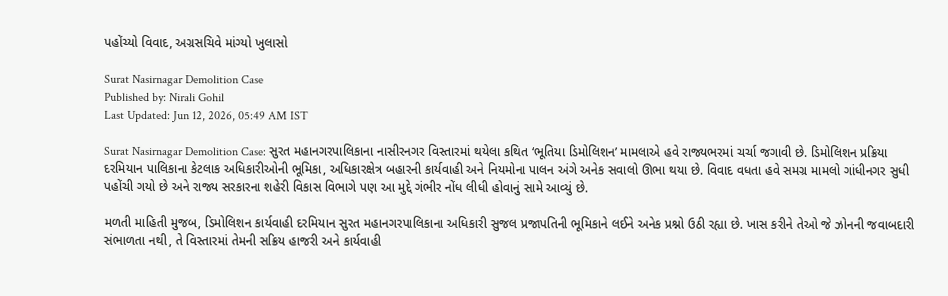પહોંચ્યો વિવાદ, અગ્રસચિવે માંગ્યો ખુલાસો

Surat Nasirnagar Demolition Case
Published by: Nirali Gohil
Last Updated: Jun 12, 2026, 05:49 AM IST

Surat Nasirnagar Demolition Case: સુરત મહાનગરપાલિકાના નાસીરનગર વિસ્તારમાં થયેલા કથિત ‘ભૂતિયા ડિમોલિશન’ મામલાએ હવે રાજ્યભરમાં ચર્ચા જગાવી છે. ડિમોલિશન પ્રક્રિયા દરમિયાન પાલિકાના કેટલાક અધિકારીઓની ભૂમિકા, અધિકારક્ષેત્ર બહારની કાર્યવાહી અને નિયમોના પાલન અંગે અનેક સવાલો ઊભા થયા છે. વિવાદ વધતા હવે સમગ્ર મામલો ગાંધીનગર સુધી પહોંચી ગયો છે અને રાજ્ય સરકારના શહેરી વિકાસ વિભાગે પણ આ મુદ્દે ગંભીર નોંધ લીધી હોવાનું સામે આવ્યું છે.

મળતી માહિતી મુજબ, ડિમોલિશન કાર્યવાહી દરમિયાન સુરત મહાનગરપાલિકાના અધિકારી સુજલ પ્રજાપતિની ભૂમિકાને લઈને અનેક પ્રશ્નો ઉઠી રહ્યા છે. ખાસ કરીને તેઓ જે ઝોનની જવાબદારી સંભાળતા નથી, તે વિસ્તારમાં તેમની સક્રિય હાજરી અને કાર્યવાહી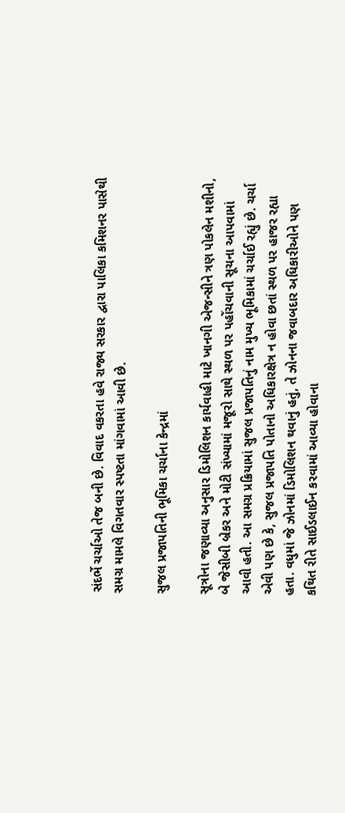સંદર્ભે ચર્ચાઓ તેજ બની છે. વિવાદ વકરતા હવે રાજ્ય સરકાર દ્વારા પાલિકા કમિશનર પાસેથી સમગ્ર મામલે વિગતવાર સ્પષ્ટતા માંગવામાં આવી છે.

સુજલ પ્રજાપતિની ભૂમિકા ચર્ચાના કેન્દ્રમાં

સૂત્રોના જણાવ્યા અનુસાર ડિમોલિશન કાર્યવાહી માટે ખાનગી એજન્સીને ત્રણ પોકલેન મશીનો, બે જેસીબી બ્રેકર અને મોટી સંખ્યામાં મજૂરો સાથે સ્થળ પર પહોંચવાની સૂચના આપવામાં આવી હતી. આ સમગ્ર પ્રક્રિયામાં સુજલ પ્રજાપતિનું નામ મુખ્ય ભૂમિકામાં ચર્ચાઈ રહ્યું છે. ચર્ચા એવી પણ છે કે, સુજલ પ્રજાપતિ પોતાનો અધિકારક્ષેત્ર ન હોવા છતાં સ્થળ પર હાજર રહ્યા હતા. વધુમાં જે ઝોનમાં ડિમોલિશન થવાનું હતું, તે ઝોનના જવાબદાર અધિકારીઓને પણ કથિત રીતે સાઈડલાઈન કરવામાં આવ્યા હોવાના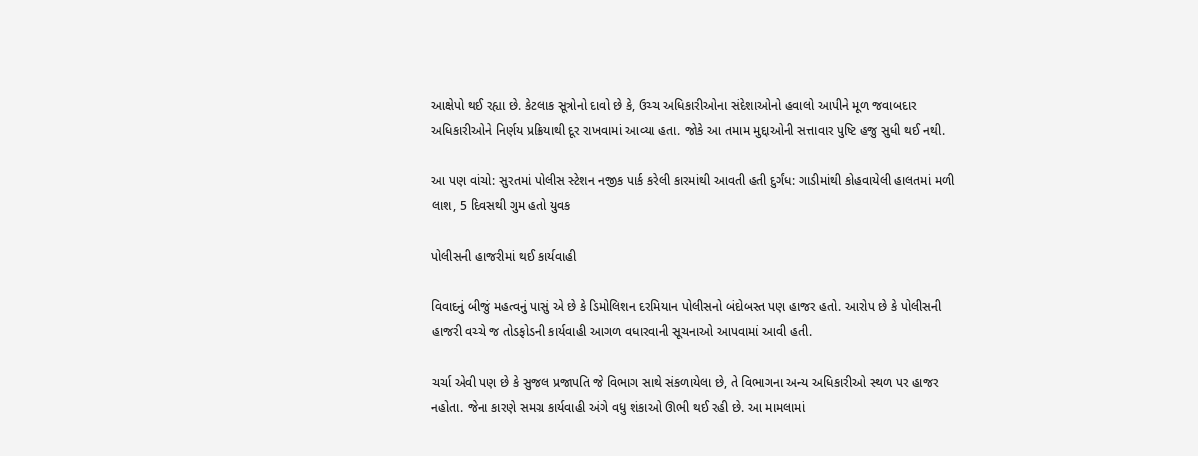આક્ષેપો થઈ રહ્યા છે. કેટલાક સૂત્રોનો દાવો છે કે, ઉચ્ચ અધિકારીઓના સંદેશાઓનો હવાલો આપીને મૂળ જવાબદાર અધિકારીઓને નિર્ણય પ્રક્રિયાથી દૂર રાખવામાં આવ્યા હતા. જોકે આ તમામ મુદ્દાઓની સત્તાવાર પુષ્ટિ હજુ સુધી થઈ નથી.

આ પણ વાંચો: સુરતમાં પોલીસ સ્ટેશન નજીક પાર્ક કરેલી કારમાંથી આવતી હતી દુર્ગંધ: ગાડીમાંથી કોહવાયેલી હાલતમાં મળી લાશ, 5 દિવસથી ગુમ હતો યુવક

પોલીસની હાજરીમાં થઈ કાર્યવાહી

વિવાદનું બીજું મહત્વનું પાસું એ છે કે ડિમોલિશન દરમિયાન પોલીસનો બંદોબસ્ત પણ હાજર હતો. આરોપ છે કે પોલીસની હાજરી વચ્ચે જ તોડફોડની કાર્યવાહી આગળ વધારવાની સૂચનાઓ આપવામાં આવી હતી.

ચર્ચા એવી પણ છે કે સુજલ પ્રજાપતિ જે વિભાગ સાથે સંકળાયેલા છે, તે વિભાગના અન્ય અધિકારીઓ સ્થળ પર હાજર નહોતા. જેના કારણે સમગ્ર કાર્યવાહી અંગે વધુ શંકાઓ ઊભી થઈ રહી છે. આ મામલામાં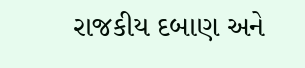રાજકીય દબાણ અને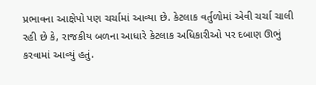પ્રભાવના આક્ષેપો પણ ચર્ચામાં આવ્યા છે. કેટલાક વર્તુળોમાં એવી ચર્ચા ચાલી રહી છે કે, રાજકીય બળના આધારે કેટલાક અધિકારીઓ પર દબાણ ઊભું કરવામાં આવ્યું હતું.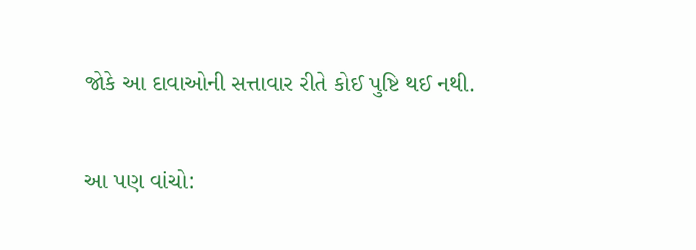જોકે આ દાવાઓની સત્તાવાર રીતે કોઈ પુષ્ટિ થઈ નથી.

આ પણ વાંચો: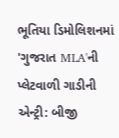ભૂતિયા ડિમોલિશનમાં 'ગુજરાત MLA'ની પ્લેટવાળી ગાડીની એન્ટ્રી: બીજી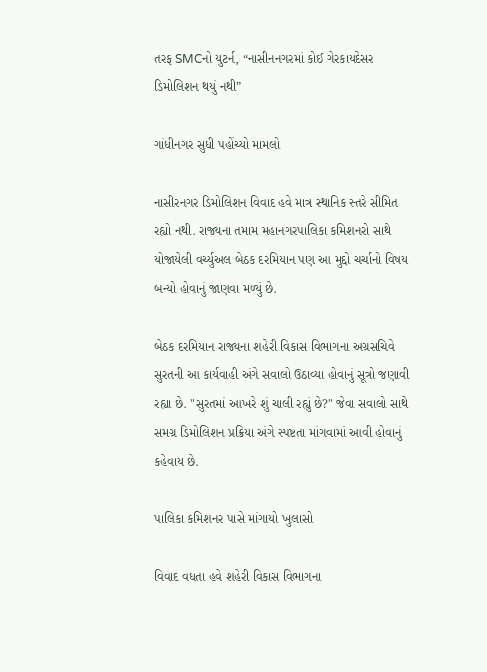તરફ SMCનો યુટર્ન, “નાસીનનગરમાં કોઈ ગેરકાયદેસર ડિમોલિશન થયું નથી”

ગાંધીનગર સુધી પહોંચ્યો મામલો

નાસીરનગર ડિમોલિશન વિવાદ હવે માત્ર સ્થાનિક સ્તરે સીમિત રહ્યો નથી. રાજ્યના તમામ મહાનગરપાલિકા કમિશનરો સાથે યોજાયેલી વર્ચ્યુઅલ બેઠક દરમિયાન પણ આ મુદ્દો ચર્ચાનો વિષય બન્યો હોવાનું જાણવા મળ્યું છે.

બેઠક દરમિયાન રાજ્યના શહેરી વિકાસ વિભાગના અગ્રસચિવે સુરતની આ કાર્યવાહી અંગે સવાલો ઉઠાવ્યા હોવાનું સૂત્રો જણાવી રહ્યા છે. "સુરતમાં આખરે શું ચાલી રહ્યું છે?" જેવા સવાલો સાથે સમગ્ર ડિમોલિશન પ્રક્રિયા અંગે સ્પષ્ટતા માંગવામાં આવી હોવાનું કહેવાય છે.

પાલિકા કમિશનર પાસે માંગાયો ખુલાસો

વિવાદ વધતા હવે શહેરી વિકાસ વિભાગના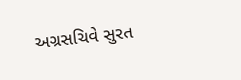અગ્રસચિવે સુરત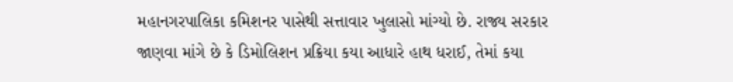મહાનગરપાલિકા કમિશનર પાસેથી સત્તાવાર ખુલાસો માંગ્યો છે. રાજ્ય સરકાર જાણવા માંગે છે કે ડિમોલિશન પ્રક્રિયા કયા આધારે હાથ ધરાઈ, તેમાં કયા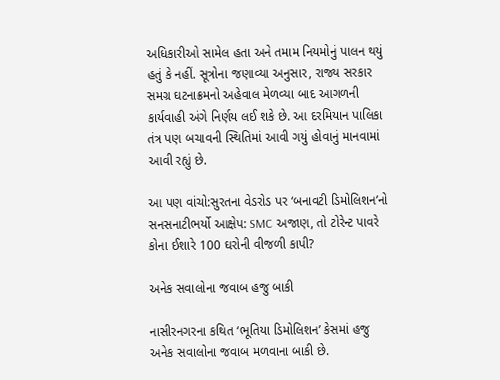અધિકારીઓ સામેલ હતા અને તમામ નિયમોનું પાલન થયું હતું કે નહીં. સૂત્રોના જણાવ્યા અનુસાર, રાજ્ય સરકાર સમગ્ર ઘટનાક્રમનો અહેવાલ મેળવ્યા બાદ આગળની કાર્યવાહી અંગે નિર્ણય લઈ શકે છે. આ દરમિયાન પાલિકા તંત્ર પણ બચાવની સ્થિતિમાં આવી ગયું હોવાનું માનવામાં આવી રહ્યું છે.

આ પણ વાંચો:સુરતના વેડરોડ પર ‘બનાવટી ડિમોલિશન’નો સનસનાટીભર્યો આક્ષેપ: SMC અજાણ, તો ટોરેન્ટ પાવરે કોના ઈશારે 100 ઘરોની વીજળી કાપી?

અનેક સવાલોના જવાબ હજુ બાકી

નાસીરનગરના કથિત ‘ભૂતિયા ડિમોલિશન’ કેસમાં હજુ અનેક સવાલોના જવાબ મળવાના બાકી છે.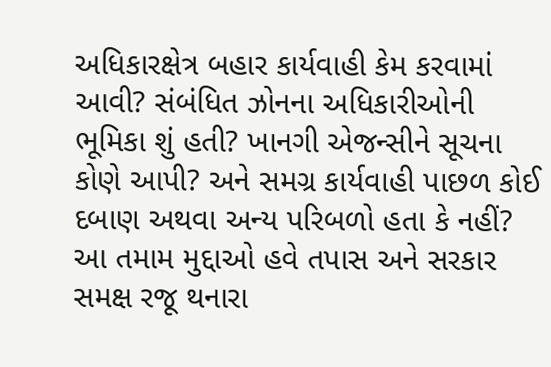અધિકારક્ષેત્ર બહાર કાર્યવાહી કેમ કરવામાં આવી? સંબંધિત ઝોનના અધિકારીઓની ભૂમિકા શું હતી? ખાનગી એજન્સીને સૂચના કોણે આપી? અને સમગ્ર કાર્યવાહી પાછળ કોઈ દબાણ અથવા અન્ય પરિબળો હતા કે નહીં? આ તમામ મુદ્દાઓ હવે તપાસ અને સરકાર સમક્ષ રજૂ થનારા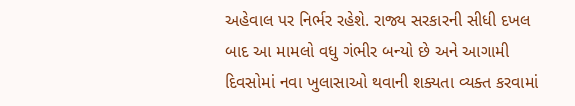અહેવાલ પર નિર્ભર રહેશે. રાજ્ય સરકારની સીધી દખલ બાદ આ મામલો વધુ ગંભીર બન્યો છે અને આગામી દિવસોમાં નવા ખુલાસાઓ થવાની શક્યતા વ્યક્ત કરવામાં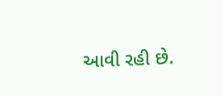આવી રહી છે.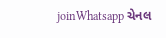joinWhatsapp ચેનલ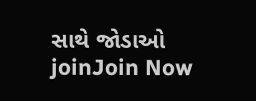સાથે જોડાઓ
joinJoin Now